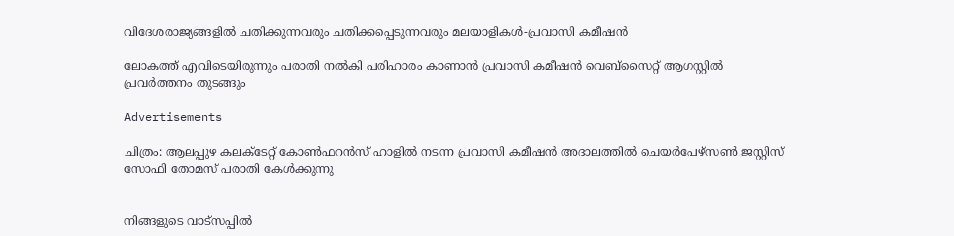വിദേശരാജ്യങ്ങളിൽ ചതിക്കുന്നവരും ചതിക്കപ്പെടുന്നവരും മലയാളികൾ-പ്രവാസി കമീഷൻ

ലോകത്ത് എവിടെയിരുന്നും പരാതി നൽകി പരിഹാരം കാണാൻ പ്രവാസി കമീഷൻ വെബ്സൈറ്റ് ആഗസ്റ്റിൽ പ്രവർത്തനം തുടങ്ങും

Advertisements

ചിത്രം: ആലപ്പുഴ കലക്ടേറ്റ് കോൺഫറൻസ് ഹാളിൽ നടന്ന പ്രവാസി കമീഷൻ അദാലത്തിൽ ചെയർപേഴ്സൺ ജസ്റ്റിസ് സോഫി തോമസ് പരാതി കേൾക്കുന്നു


നിങ്ങളുടെ വാട്സപ്പിൽ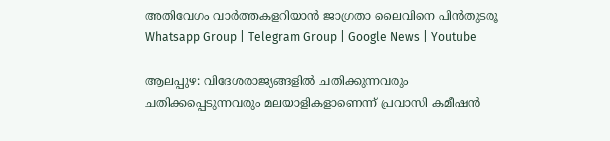അതിവേഗം വാർത്തകളറിയാൻ ജാഗ്രതാ ലൈവിനെ പിൻതുടരൂ Whatsapp Group | Telegram Group | Google News | Youtube

ആലപ്പുഴ: വിദേശരാജ്യങ്ങളിൽ ചതിക്കുന്നവരും ചതിക്കപ്പെടുന്നവരും മലയാളികളാണെന്ന് പ്രവാസി കമീഷൻ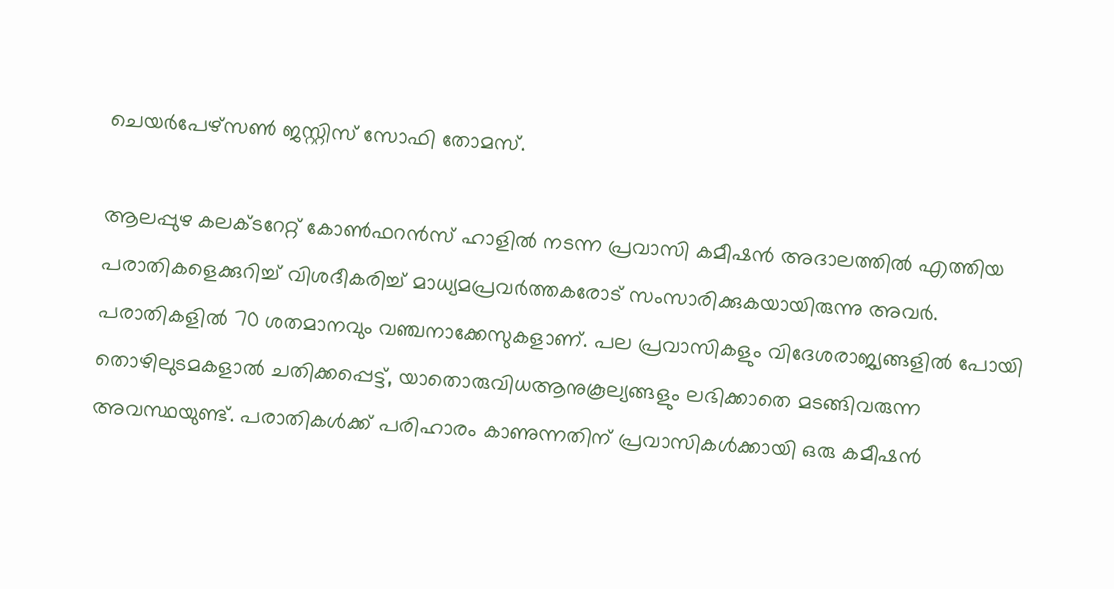ചെയർപേഴ്സൺ ജസ്റ്റിസ് സോഫി തോമസ്.

ആലപ്പുഴ കലക്ടറേറ്റ് കോൺഫറൻസ് ഹാളിൽ നടന്ന പ്രവാസി കമീഷൻ അദാലത്തിൽ എത്തിയ പരാതികളെക്കുറിച്ച് വിശദീകരിച്ച് മാധ്യമപ്രവർത്തകരോട് സംസാരിക്കുകയായിരുന്നു അവർ. പരാതികളിൽ 70 ശതമാനവും വഞ്ചനാക്കേസുകളാണ്. പല പ്രവാസികളും വിദേശരാജ്യങ്ങളിൽ പോയി തൊഴിലുടമകളാൽ ചതിക്കപ്പെട്ട്, യാതൊരുവിധആനുകൂല്യങ്ങളും ലഭിക്കാതെ മടങ്ങിവരുന്ന അവസ്ഥയുണ്ട്. പരാതികൾക്ക് പരിഹാരം കാണുന്നതിന് പ്രവാസികൾക്കായി ഒരു കമീഷൻ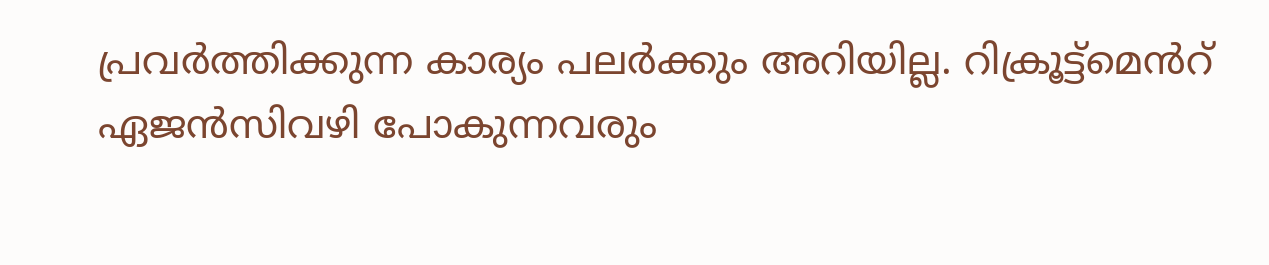പ്രവർത്തിക്കുന്ന കാര്യം പലർക്കും അറിയില്ല. റിക്രൂട്ട്മെൻറ് ഏജൻസിവഴി പോകുന്നവരും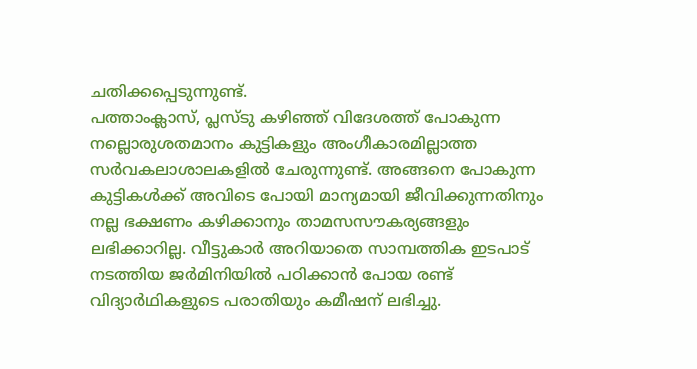ചതിക്കപ്പെടുന്നുണ്ട്.
പത്താംക്ലാസ്, പ്ലസ്ടു കഴിഞ്ഞ് വിദേശത്ത് പോകുന്ന നല്ലൊരുശതമാനം കുട്ടികളും അംഗീകാരമില്ലാത്ത സർവകലാശാലകളിൽ ചേരുന്നുണ്ട്. അങ്ങനെ പോകുന്ന കുട്ടികൾക്ക് അവിടെ പോയി മാന്യമായി ജീവിക്കുന്നതിനും നല്ല ഭക്ഷണം കഴിക്കാനും താമസസൗകര്യങ്ങളും ലഭിക്കാറില്ല. വീട്ടുകാർ അറിയാതെ സാമ്പത്തിക ഇടപാട് നടത്തിയ ജർമിനിയിൽ പഠിക്കാൻ പോയ രണ്ട് വിദ്യാർഥികളുടെ പരാതിയും കമീഷന് ലഭിച്ചു.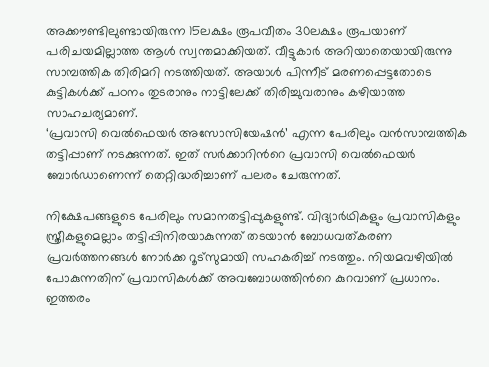അക്കൗണ്ടിലുണ്ടായിരുന്ന 15ലക്ഷം രൂപവീതം 30ലക്ഷം രൂപയാണ് പരിചയമില്ലാത്ത ആൾ സ്വന്തമാക്കിയത്. വീട്ടുകാർ അറിയാതെയായിരുന്നു സാമ്പത്തിക തിരിമറി നടത്തിയത്. അയാൾ പിന്നീട് മരണപ്പെട്ടതോടെ കുട്ടികൾക്ക് പഠനം തുടരാനും നാട്ടിലേക്ക് തിരിച്ചുവരാനും കഴിയാത്ത സാഹചര്യമാണ്.
‘പ്രവാസി വെൽഫെയർ അസോസിയേഷൻ’ എന്ന പേരിലും വൻസാമ്പത്തിക തട്ടിപ്പാണ് നടക്കുന്നത്. ഇത് സർക്കാറിന്‍റെ പ്രവാസി വെൽഫെയർ ബോർഡാണെന്ന് തെറ്റിദ്ധരിച്ചാണ് പലരം ചേരുന്നത്.

നിക്ഷേപങ്ങളുടെ പേരിലും സമാനതട്ടിപ്പുകളുണ്ട്. വിദ്യാർഥികളും പ്രവാസികളും സ്ത്രീകളുമെല്ലാം തട്ടിപ്പിനിരയാകുന്നത് തടയാൻ ബോധവത്കരണ പ്രവർത്തനങ്ങൾ നോർക്ക റൂട്സുമായി സഹകരിച്ച് നടത്തും. നിയമവഴിയിൽ പോകുന്നതിന് പ്രവാസികൾക്ക് അവബോധത്തിന്‍റെ കുറവാണ് പ്രധാനം. ഇത്തരം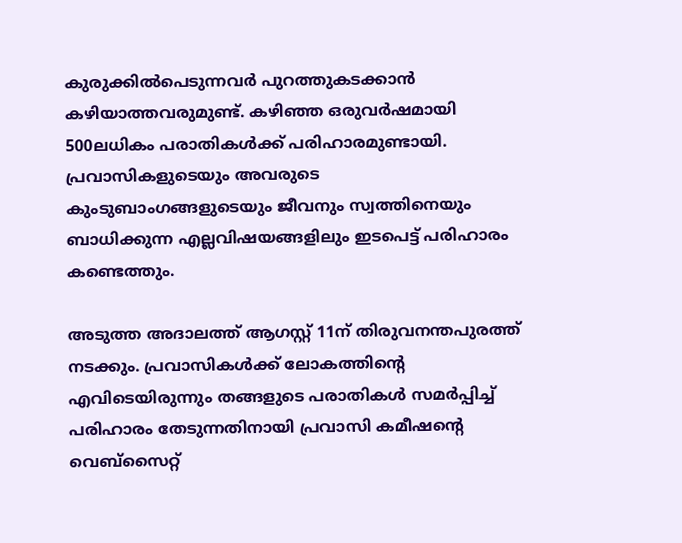കുരുക്കിൽപെടുന്നവർ പുറത്തുകടക്കാൻ കഴിയാത്തവരുമുണ്ട്. കഴിഞ്ഞ ഒരുവർഷമായി 500ലധികം പരാതികൾക്ക് പരിഹാരമുണ്ടായി. പ്രവാസികളുടെയും അവരുടെ കുംടുബാംഗങ്ങളുടെയും ജീവനും സ്വത്തിനെയും ബാധിക്കുന്ന എല്ലവിഷയങ്ങളിലും ഇടപെട്ട് പരിഹാരം കണ്ടെത്തും.

അടുത്ത അദാലത്ത് ആഗസ്റ്റ് 11ന് തിരുവനന്തപുരത്ത് നടക്കും. പ്രവാസികൾക്ക് ലോകത്തിന്റെ എവിടെയിരുന്നും തങ്ങളുടെ പരാതികൾ സമർപ്പിച്ച് പരിഹാരം തേടുന്നതിനായി പ്രവാസി കമീഷന്റെ വെബ്‌സൈറ്റ്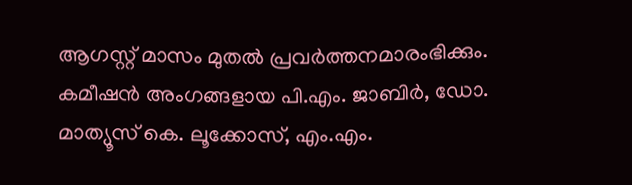ആഗസ്റ്റ് മാസം മുതൽ പ്രവർത്തനമാരംഭിക്കും. കമീഷൻ അംഗങ്ങളായ പി.എം. ജാബിർ, ഡോ. മാത്യൂസ് കെ. ലൂക്കോസ്, എം.എം.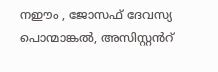നഈം , ജോസഫ് ദേവസ്യ പൊന്മാങ്കൽ, അസിസ്റ്റൻറ്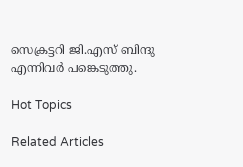സെക്രട്ടറി ജി.എസ് ബിന്ദു എന്നിവർ പങ്കെടുത്തു.

Hot Topics

Related Articles